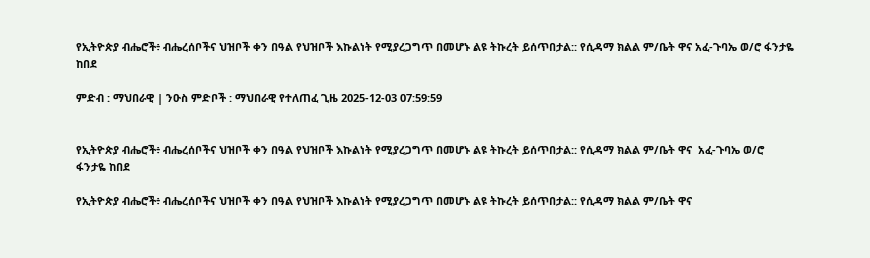የኢትዮጵያ ብሔሮች፥ ብሔረሰቦችና ህዝቦች ቀን በዓል የህዝቦች እኩልነት የሚያረጋግጥ በመሆኑ ልዩ ትኩረት ይሰጥበታል:: የሲዳማ ክልል ም/ቤት ዋና አፈ-ጉባኤ ወ/ሮ ፋንታዬ ከበደ

ምድብ : ማህበራዊ | ንዑስ ምድቦች : ማህበራዊ የተለጠፈ ጊዜ 2025-12-03 07:59:59


የኢትዮጵያ ብሔሮች፥ ብሔረሰቦችና ህዝቦች ቀን በዓል የህዝቦች እኩልነት የሚያረጋግጥ በመሆኑ ልዩ ትኩረት ይሰጥበታል:: የሲዳማ ክልል ም/ቤት ዋና  አፈ-ጉባኤ ወ/ሮ  ፋንታዬ ከበደ

የኢትዮጵያ ብሔሮች፥ ብሔረሰቦችና ህዝቦች ቀን በዓል የህዝቦች እኩልነት የሚያረጋግጥ በመሆኑ ልዩ ትኩረት ይሰጥበታል:: የሲዳማ ክልል ም/ቤት ዋና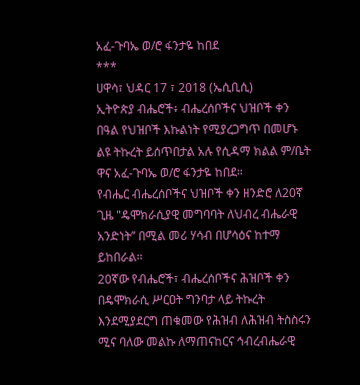አፈ-ጉባኤ ወ/ሮ ፋንታዬ ከበደ
***
ሀዋሳ፣ ህዳር 17 ፣ 2018 (ኤሲቢሲ)
ኢትዮጵያ ብሔሮች፥ ብሔረሰቦችና ህዝቦች ቀን በዓል የህዝቦች እኩልነት የሚያረጋግጥ በመሆኑ ልዩ ትኩረት ይሰጥበታል አሉ የሲዳማ ክልል ም/ቤት ዋና አፈ-ጉባኤ ወ/ሮ ፋንታዬ ከበደ።
የብሔር ብሔረሰቦችና ህዝቦች ቀን ዘንድሮ ለ20ኛ ጊዜ "ዴሞክራሲያዊ መግባባት ለህብረ ብሔራዊ አንድነት’’ በሚል መሪ ሃሳብ በሆሳዕና ከተማ ይከበራል፡፡
20ኛው የብሔሮች፣ ብሔረሰቦችና ሕዝቦች ቀን በዴሞክራሲ ሥርዐት ግንባታ ላይ ትኩረት እንደሚያደርግ ጠቁመው የሕዝብ ለሕዝብ ትስስሩን ሚና ባለው መልኩ ለማጠናከርና ኅብረብሔራዊ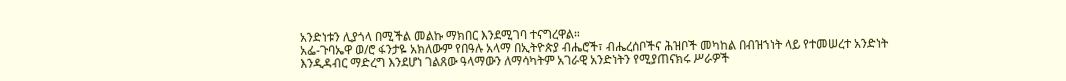አንድነቱን ሊያጎላ በሚችል መልኩ ማክበር እንደሚገባ ተናግረዋል።
አፌ-ጉባኤዋ ወ/ሮ ፋንታዬ አክለውም የበዓሉ አላማ በኢትዮጵያ ብሔሮች፣ ብሔረሰቦችና ሕዝቦች መካከል በብዝኀነት ላይ የተመሠረተ አንድነት እንዲዳብር ማድረግ እንደሆነ ገልጸው ዓላማውን ለማሳካትም አገራዊ አንድነትን የሚያጠናክሩ ሥራዎች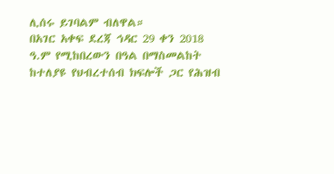ሊሰሩ ይገባልም ብለዋል።
በአገር አቀፍ ደረጃ ኅዳር 29 ቀን 2018 ዓ.ም የሚከበረውን በዓል በማስመልከት ከተለያዩ የህብረተሰብ ክፍሎች ጋር የሕዝብ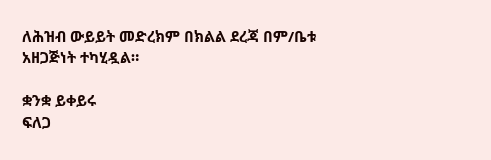ለሕዝብ ውይይት መድረክም በክልል ደረጃ በም/ቤቱ አዘጋጅነት ተካሂዷል።

ቋንቋ ይቀይሩ
ፍለጋ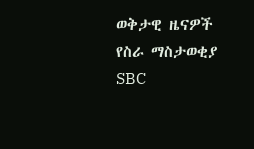ወቅታዊ ዜናዎች
የስራ ማስታወቂያ
SBC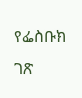የፌስቡክ ገጽ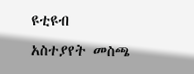ዩቲዩብ
አስተያየት መስጫ